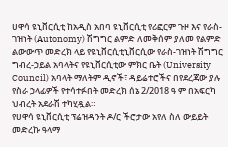ሀዋሳ ዩኒቨርሲቲ ከአዲስ አበባ ዩኒቨርሲቲ የሪፎርም ጉዞ እና የራስ-ገዝነት (Autonomy) ሽግግር ልምድ ለመቅሰም ያለመ የልምድ ልውውጥ መድረክ ላይ የዩኒቨርሲቲኒቨርሲው የራስ-ገዝነት ሽግግር ግብረ-ኃይል አባላትና የዩኒቨርሲቲው ምክር ቤት (University Council) አባላት ማለትም ዲኖች፣ ዳይሬተሮችና በየደረጃው ያሉ የስራ ኃላፊዎች የተሳተፉበት መድረክ ሰኔ 2/2018 ዓ ም በአፍርካ ህብረት አደራሽ ተካሂዷል።
የሀዋሳ ዩኒቨርሲቲ ፕሬዝዳንት ዶ/ር ችሮታው አየለ ስለ ውይይት መድረኩ ዓላማ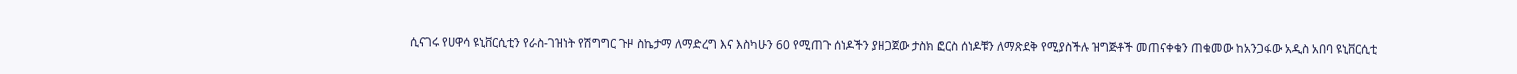ሲናገሩ የሀዋሳ ዩኒቨርሲቲን የራስ-ገዝነት የሽግግር ጉዞ ስኬታማ ለማድረግ እና እስካሁን 60 የሚጠጉ ሰነዶችን ያዘጋጀው ታስክ ፎርስ ሰነዶቹን ለማጽደቅ የሚያስችሉ ዝግጅቶች መጠናቀቁን ጠቁመው ከአንጋፋው አዲስ አበባ ዩኒቨርሲቲ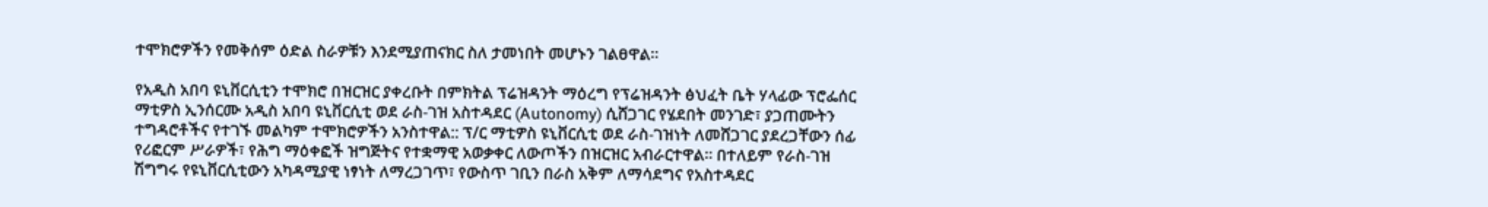ተሞክሮዎችን የመቅሰም ዕድል ስራዎቹን እንደሚያጠናክር ስለ ታመነበት መሆኑን ገልፀዋል።

የአዲስ አበባ ዩኒቨርሲቲን ተሞክሮ በዝርዝር ያቀረቡት በምክትል ፕሬዝዳንት ማዕረግ የፕሬዝዳንት ፅህፈት ቤት ሃላፊው ፕሮፌሰር ማቲዎስ ኢንሰርሙ አዲስ አበባ ዩኒቨርሲቲ ወደ ራስ-ገዝ አስተዳደር (Autonomy) ሲሸጋገር የሄደበት መንገድ፣ ያጋጠሙትን ተግዳሮቶችና የተገኙ መልካም ተሞክሮዎችን አንስተዋል:: ፕ/ር ማቲዎስ ዩኒቨርሲቲ ወደ ራስ-ገዝነት ለመሸጋገር ያደረጋቸውን ሰፊ የሪፎርም ሥራዎች፣ የሕግ ማዕቀፎች ዝግጅትና የተቋማዊ አወቃቀር ለውጦችን በዝርዝር አብራርተዋል። በተለይም የራስ-ገዝ ሽግግሩ የዩኒቨርሲቲውን አካዳሚያዊ ነፃነት ለማረጋገጥ፣ የውስጥ ገቢን በራስ አቅም ለማሳደግና የአስተዳደር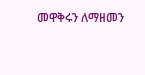መዋቅሩን ለማዘመን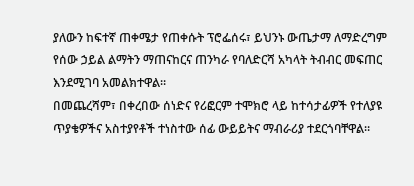ያለውን ከፍተኛ ጠቀሜታ የጠቀሱት ፕሮፌሰሩ፣ ይህንኑ ውጤታማ ለማድረግም የሰው ኃይል ልማትን ማጠናከርና ጠንካራ የባለድርሻ አካላት ትብብር መፍጠር እንደሚገባ አመልክተዋል።
በመጨረሻም፣ በቀረበው ሰነድና የሪፎርም ተሞክሮ ላይ ከተሳታፊዎች የተለያዩ ጥያቄዎችና አስተያየቶች ተነስተው ሰፊ ውይይትና ማብራሪያ ተደርጎባቸዋል።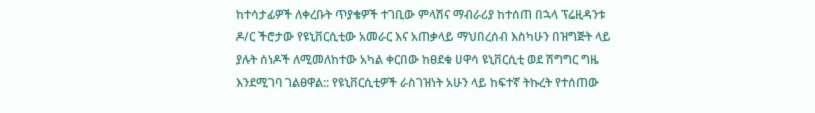ከተሳታፊዎች ለቀረቡት ጥያቄዎች ተገቢው ምላሽና ማብራሪያ ከተሰጠ በኋላ ፕሬዚዳንቱ ዶ/ር ችሮታው የዩኒቨርሲቲው አመራር እና አጠቃላይ ማህበረሰብ እስካሁን በዝግጅት ላይ ያሉት ሰነዶች ለሚመለከተው አካል ቀርበው ከፀደቁ ሀዋሳ ዩኒቨርሲቲ ወደ ሽግግር ግዜ እንደሚገባ ገልፀዋል:: የዩኒቨርሲቲዎች ራስገዝነት አሁን ላይ ከፍተኛ ትኩረት የተሰጠው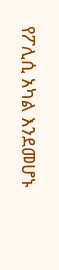የፖሊሲ አካል እንደመሆኑ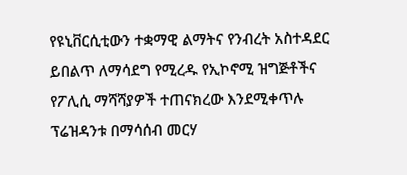የዩኒቨርሲቲውን ተቋማዊ ልማትና የንብረት አስተዳደር ይበልጥ ለማሳደግ የሚረዱ የኢኮኖሚ ዝግጅቶችና የፖሊሲ ማሻሻያዎች ተጠናክረው እንደሚቀጥሉ ፕሬዝዳንቱ በማሳሰብ መርሃ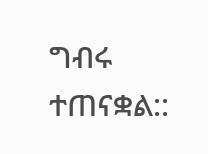ግብሩ ተጠናቋል::